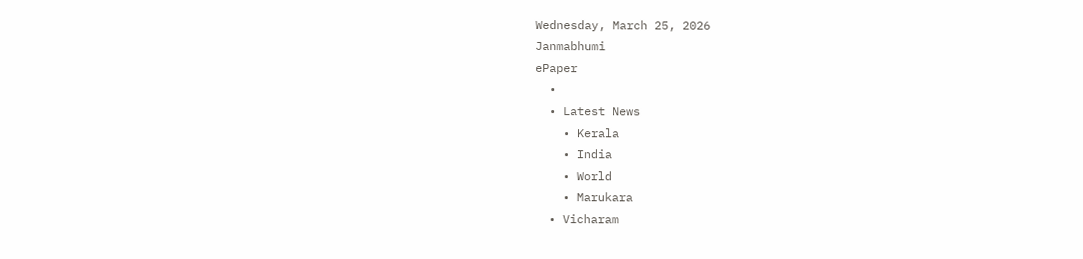Wednesday, March 25, 2026
Janmabhumi
ePaper
  •
  • Latest News
    • Kerala
    • India
    • World
    • Marukara
  • Vicharam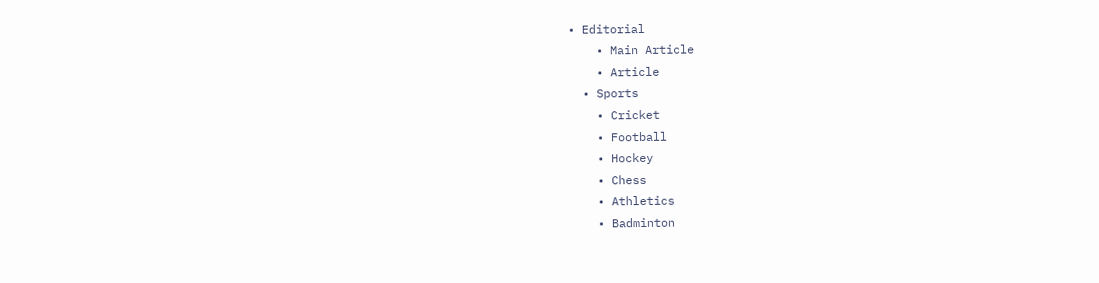• Editorial
    • Main Article
    • Article
  • Sports
    • Cricket
    • Football
    • Hockey
    • Chess
    • Athletics
    • Badminton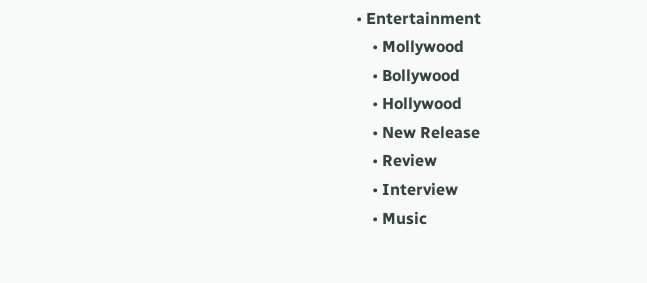• Entertainment
    • Mollywood
    • Bollywood
    • Hollywood
    • New Release
    • Review
    • Interview
    • Music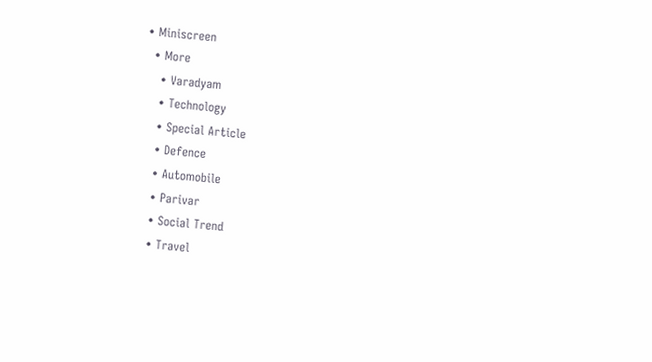• Miniscreen
  • More
    • Varadyam
    • Technology
    • Special Article
    • Defence
    • Automobile
    • Parivar
    • Social Trend
    • Travel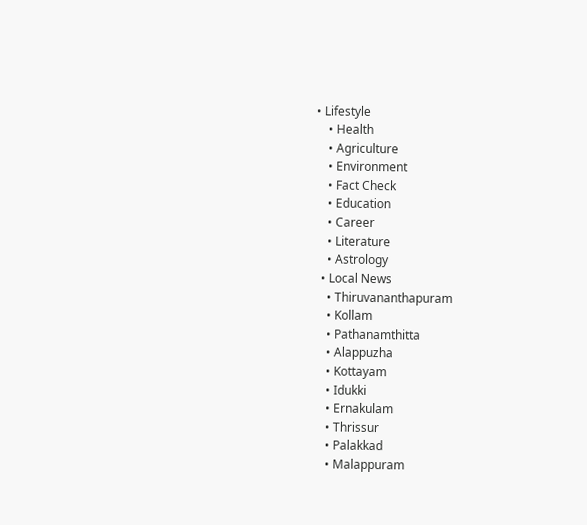• Lifestyle
    • Health
    • Agriculture
    • Environment
    • Fact Check
    • Education
    • Career
    • Literature
    • Astrology
  • Local News
    • Thiruvananthapuram
    • Kollam
    • Pathanamthitta
    • Alappuzha
    • Kottayam
    • Idukki
    • Ernakulam
    • Thrissur
    • Palakkad
    • Malappuram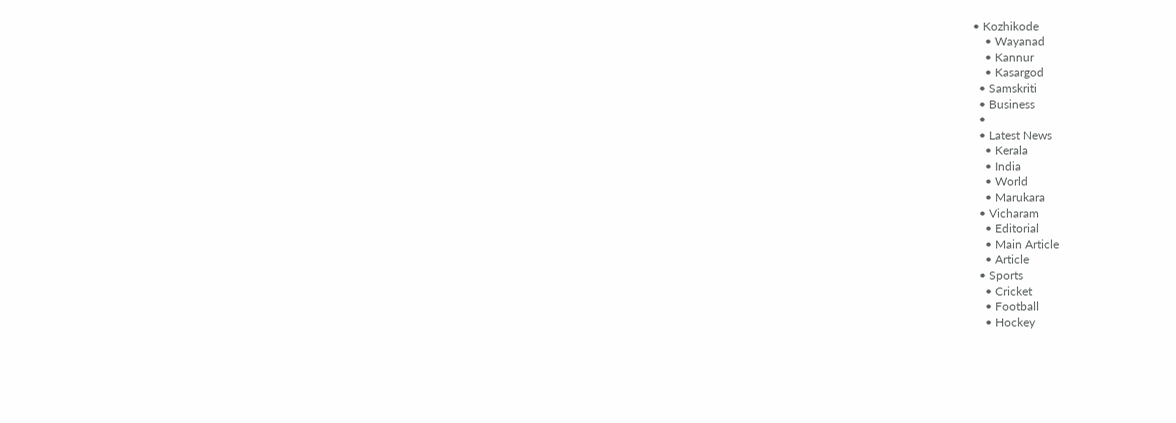• Kozhikode
    • Wayanad
    • Kannur
    • Kasargod
  • Samskriti
  • Business
  •
  • Latest News
    • Kerala
    • India
    • World
    • Marukara
  • Vicharam
    • Editorial
    • Main Article
    • Article
  • Sports
    • Cricket
    • Football
    • Hockey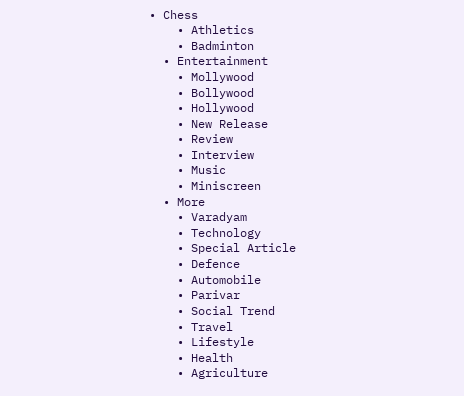• Chess
    • Athletics
    • Badminton
  • Entertainment
    • Mollywood
    • Bollywood
    • Hollywood
    • New Release
    • Review
    • Interview
    • Music
    • Miniscreen
  • More
    • Varadyam
    • Technology
    • Special Article
    • Defence
    • Automobile
    • Parivar
    • Social Trend
    • Travel
    • Lifestyle
    • Health
    • Agriculture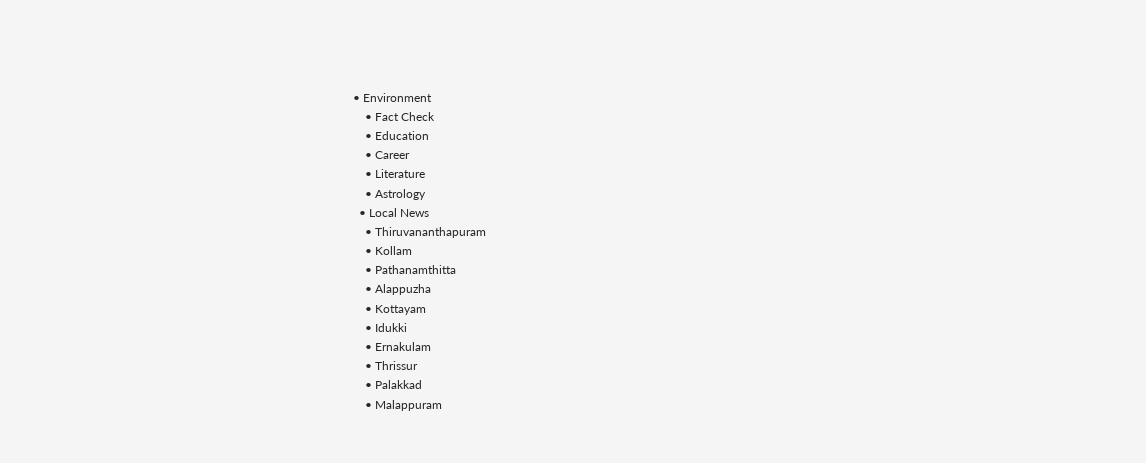• Environment
    • Fact Check
    • Education
    • Career
    • Literature
    • Astrology
  • Local News
    • Thiruvananthapuram
    • Kollam
    • Pathanamthitta
    • Alappuzha
    • Kottayam
    • Idukki
    • Ernakulam
    • Thrissur
    • Palakkad
    • Malappuram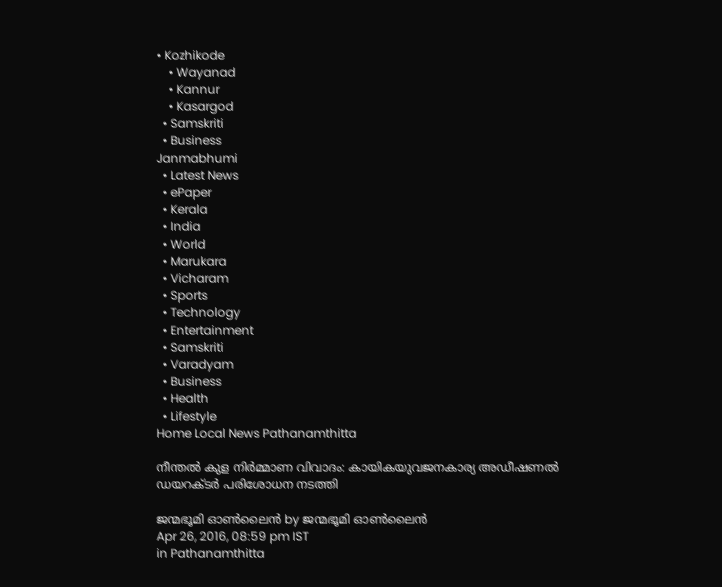• Kozhikode
    • Wayanad
    • Kannur
    • Kasargod
  • Samskriti
  • Business
Janmabhumi
  • Latest News
  • ePaper
  • Kerala
  • India
  • World
  • Marukara
  • Vicharam
  • Sports
  • Technology
  • Entertainment
  • Samskriti
  • Varadyam
  • Business
  • Health
  • Lifestyle
Home Local News Pathanamthitta

നീന്തല്‍ കുള നിര്‍മ്മാണ വിവാദം: കായികയുവജനകാര്യ അഡീഷണല്‍ ഡയറക്ടര്‍ പരിശോധന നടത്തി

ജന്മഭൂമി ഓണ്‍ലൈന്‍ by ജന്മഭൂമി ഓണ്‍ലൈന്‍
Apr 26, 2016, 08:59 pm IST
in Pathanamthitta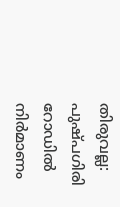തിരുവല്ല: പുഷ്പഗിരി റോഡില്‍ നിര്‍മാണം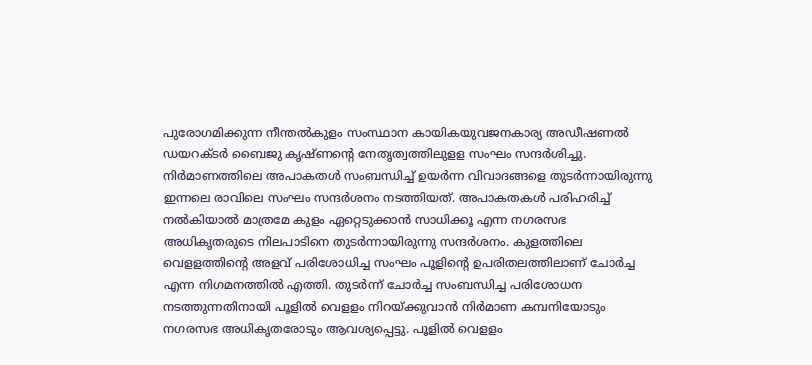പുരോഗമിക്കുന്ന നീന്തല്‍കുളം സംസ്ഥാന കായികയുവജനകാര്യ അഡീഷണല്‍ ഡയറക്ടര്‍ ബൈജു കൃഷ്ണന്റെ നേതൃത്വത്തിലുളള സംഘം സന്ദര്‍ശിച്ചു. നിര്‍മാണത്തിലെ അപാകതള്‍ സംബന്ധിച്ച് ഉയര്‍ന്ന വിവാദങ്ങളെ തുടര്‍ന്നായിരുന്നു ഇന്നലെ രാവിലെ സംഘം സന്ദര്‍ശനം നടത്തിയത്. അപാകതകള്‍ പരിഹരിച്ച് നല്‍കിയാല്‍ മാത്രമേ കുളം ഏറ്റെടുക്കാന്‍ സാധിക്കൂ എന്ന നഗരസഭ അധികൃതരുടെ നിലപാടിനെ തുടര്‍ന്നായിരുന്നു സന്ദര്‍ശനം. കുളത്തിലെ വെളളത്തിന്റെ അളവ് പരിശോധിച്ച സംഘം പൂളിന്റെ ഉപരിതലത്തിലാണ് ചോര്‍ച്ച എന്ന നിഗമനത്തില്‍ എത്തി. തുടര്‍ന്ന് ചോര്‍ച്ച സംബന്ധിച്ച പരിശോധന നടത്തുന്നതിനായി പൂളില്‍ വെളളം നിറയ്‌ക്കുവാന്‍ നിര്‍മാണ കമ്പനിയോടും നഗരസഭ അധികൃതരോടും ആവശ്യപ്പെട്ടു. പൂളില്‍ വെളളം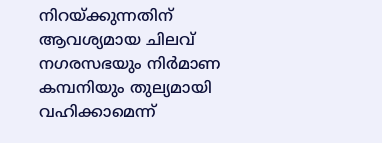നിറയ്‌ക്കുന്നതിന് ആവശ്യമായ ചിലവ് നഗരസഭയും നിര്‍മാണ കമ്പനിയും തുല്യമായി വഹിക്കാമെന്ന്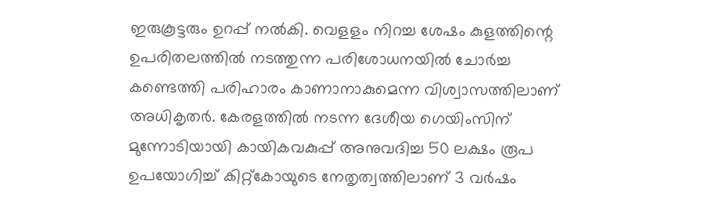ഇരുകൂട്ടരും ഉറപ്പ് നല്‍കി. വെളളം നിറച്ച ശേഷം കുളത്തിന്റെ ഉപരിതലത്തില്‍ നടത്തുന്ന പരിശോധനയില്‍ ചോര്‍ച്ച കണ്ടെത്തി പരിഹാരം കാണാനാകുമെന്ന വിശ്വാസത്തിലാണ് അധികൃതര്‍. കേരളത്തില്‍ നടന്ന ദേശീയ ഗെയിംസിന് മുന്നോടിയായി കായികവകുപ്പ് അനുവദിച്ച 50 ലക്ഷം രൂപ ഉപയോഗിച്ച് കിറ്റ്‌കോയുടെ നേതൃത്വത്തിലാണ് 3 വര്‍ഷം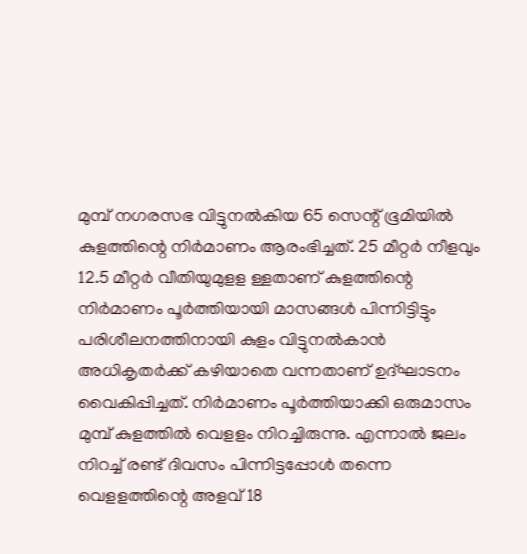മുമ്പ് നഗരസഭ വിട്ടുനല്‍കിയ 65 സെന്റ് ഭൂമിയില്‍ കുളത്തിന്റെ നിര്‍മാണം ആരംഭിച്ചത്. 25 മീറ്റര്‍ നീളവും 12.5 മീറ്റര്‍ വീതിയുമുളള ള്ളതാണ് കുളത്തിന്റെ നിര്‍മാണം പൂര്‍ത്തിയായി മാസങ്ങള്‍ പിന്നിട്ടിട്ടും പരിശീലനത്തിനായി കുളം വിട്ടുനല്‍കാന്‍ അധികൃതര്‍ക്ക് കഴിയാതെ വന്നതാണ് ഉദ്ഘാടനം വൈകിപ്പിച്ചത്. നിര്‍മാണം പൂര്‍ത്തിയാക്കി ഒരുമാസം മുമ്പ് കുളത്തില്‍ വെളളം നിറച്ചിരുന്നു. എന്നാല്‍ ജലം നിറച്ച് രണ്ട് ദിവസം പിന്നിട്ടപ്പോള്‍ തന്നെ വെളളത്തിന്റെ അളവ് 18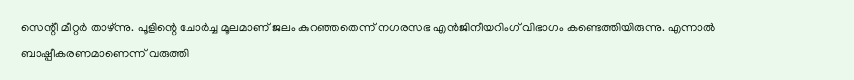സെന്റീ മീറ്റര്‍ താഴ്ന്നു. പൂളിന്റെ ചോര്‍ച്ച മൂലമാണ് ജലം കുറഞ്ഞതെന്ന് നഗരസഭ എന്‍ജിനീയറിംഗ് വിഭാഗം കണ്ടെത്തിയിരുന്നു. എന്നാല്‍ ബാഷ്പീകരണമാണെന്ന് വരുത്തി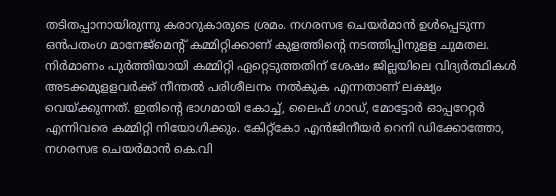തടിതപ്പാനായിരുന്നു കരാറുകാരുടെ ശ്രമം. നഗരസഭ ചെയര്‍മാന്‍ ഉള്‍പ്പെടുന്ന ഒന്‍പതംഗ മാനേജ്‌മെന്റ് കമ്മിറ്റിക്കാണ് കുളത്തിന്റെ നടത്തിപ്പിനുളള ചുമതല. നിര്‍മാണം പുര്‍ത്തിയായി കമ്മിറ്റി ഏറ്റെടുത്തതിന് ശേഷം ജില്ലയിലെ വിദ്യര്‍ത്ഥികള്‍ അടക്കമുളളവര്‍ക്ക് നീന്തല്‍ പരിശീലനം നല്‍കുക എന്നതാണ് ലക്ഷ്യം വെയ്‌ക്കുന്നത്. ഇതിന്റെ ഭാഗമായി കോച്ച്, ലൈഫ് ഗാഡ്, മോട്ടോര്‍ ഓപ്പറേറ്റര്‍ എന്നിവരെ കമ്മിറ്റി നിയോഗിക്കും. കേിറ്റ്‌കോ എന്‍ജിനീയര്‍ റെനി ഡിക്കോത്തോ, നഗരസഭ ചെയര്‍മാന്‍ കെ.വി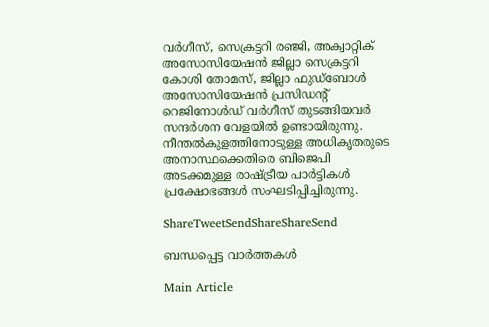വര്‍ഗീസ്, സെക്രട്ടറി രഞ്ജി, അക്വാറ്റിക് അസോസിയേഷന്‍ ജില്ലാ സെക്രട്ടറി കോശി തോമസ്, ജില്ലാ ഫുഡ്‌ബോള്‍ അസോസിയേഷന്‍ പ്രസിഡന്റ് റെജിനോള്‍ഡ് വര്‍ഗീസ് തുടങ്ങിയവര്‍ സന്ദര്‍ശന വേളയില്‍ ഉണ്ടായിരുന്നു. നീന്തല്‍കുളത്തിനോടുള്ള അധികൃതരുടെ അനാസ്ഥക്കെതിരെ ബിജെപി അടക്കമുള്ള രാഷ്‌ട്രീയ പാര്‍ട്ടികള്‍ പ്രക്ഷോഭങ്ങള്‍ സംഘടിപ്പിച്ചിരുന്നു.

ShareTweetSendShareShareSend

ബന്ധപ്പെട്ട വാര്‍ത്തകള്‍

Main Article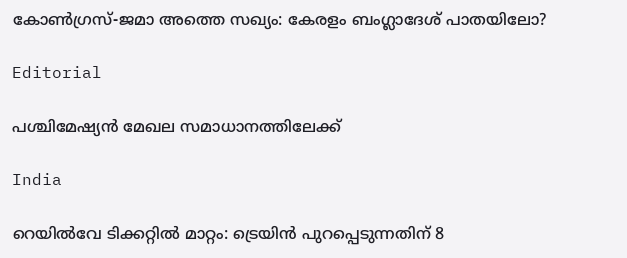കോണ്‍ഗ്രസ്-ജമാ അത്തെ സഖ്യം: കേരളം ബംഗ്ലാദേശ് പാതയിലോ?

Editorial

പശ്ചിമേഷ്യന്‍ മേഖല സമാധാനത്തിലേക്ക്

India

റെയിൽവേ ടിക്കറ്റിൽ മാറ്റം: ട്രെയിൻ പുറപ്പെടുന്നതിന് 8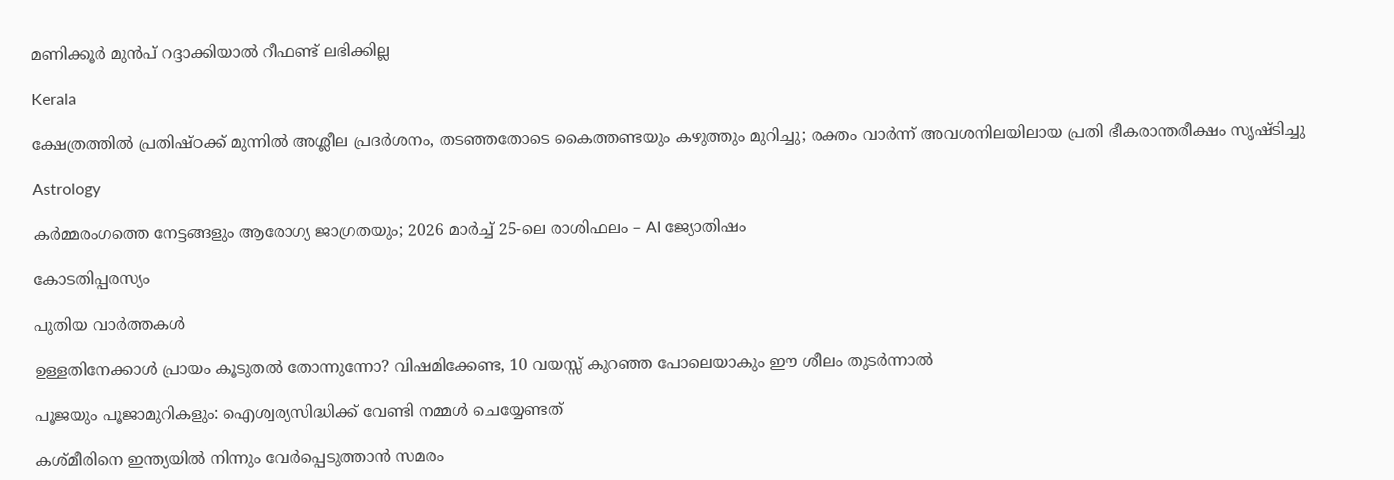മണിക്കൂർ മുൻപ് റദ്ദാക്കിയാൽ റീഫണ്ട് ലഭിക്കില്ല

Kerala

ക്ഷേത്രത്തിൽ പ്രതിഷ്ഠക്ക് മുന്നിൽ അശ്ലീല പ്രദർശനം, തടഞ്ഞതോടെ കൈത്തണ്ടയും കഴുത്തും മുറിച്ചു; രക്തം വാർന്ന് അവശനിലയിലായ പ്രതി ഭീകരാന്തരീക്ഷം സൃഷ്ടിച്ചു

Astrology

കർമ്മരംഗത്തെ നേട്ടങ്ങളും ആരോഗ്യ ജാഗ്രതയും; 2026 മാർച്ച് 25-ലെ രാശിഫലം – AI ജ്യോതിഷം

കോടതിപ്പരസ്യം

പുതിയ വാര്‍ത്തകള്‍

ഉള്ളതിനേക്കാൾ പ്രായം കൂടുതൽ തോന്നുന്നോ? വിഷമിക്കേണ്ട, 10 വയസ്സ് കുറഞ്ഞ പോലെയാകും ഈ ശീലം തുടർന്നാൽ

പൂജയും പൂജാമുറികളും: ഐശ്വര്യസിദ്ധിക്ക് വേണ്ടി നമ്മൾ ചെയ്യേണ്ടത്

കശ്മീരിനെ ഇന്ത്യയില്‍ നിന്നും വേര്‍പ്പെടുത്താന്‍ സമരം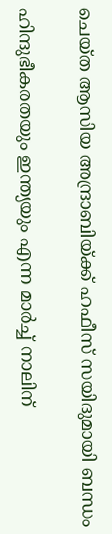ചെയ്ത ആസിയ അന്ദ്രാബിയ്‌ക്ക് ഹഫീസ് സയിദുമായി ബന്ധം

ഹിന്ദുഭീകരതയും ഇന്ത്യയും എന്ന മാര്‍ച്ച് നാലിന്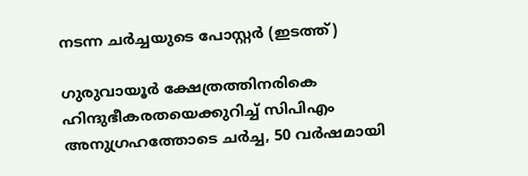നടന്ന ചര്‍ച്ചയുടെ പോസ്റ്റര്‍ (ഇടത്ത്)

ഗുരുവായൂര്‍ ക്ഷേത്രത്തിനരികെ ഹിന്ദുഭീകരതയെക്കുറിച്ച് സിപിഎം അനുഗ്രഹത്തോടെ ചര്‍ച്ച, 50 വര്‍ഷമായി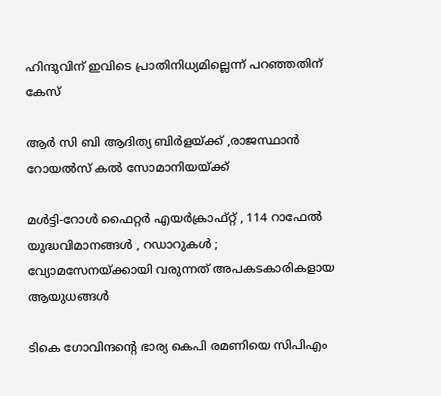ഹിന്ദുവിന് ഇവിടെ പ്രാതിനിധ്യമില്ലെന്ന് പറഞ്ഞതിന് കേസ്

ആര്‍ സി ബി ആദിത്യ ബിര്‍ളയ്‌ക്ക് ,രാജസ്ഥാന്‍ റോയല്‍സ് കല്‍ സോമാനിയയ്‌ക്ക്

മൾട്ടി-റോൾ ഫൈറ്റർ എയർക്രാഫ്റ്റ് , 114 റാഫേൽ യുദ്ധവിമാനങ്ങൾ , റഡാറുകൾ ; വ്യോമസേനയ്‌ക്കായി വരുന്നത് അപകടകാരികളായ ആയുധങ്ങൾ

ടികെ ഗോവിന്ദന്റെ ഭാര്യ കെപി രമണിയെ സിപിഎം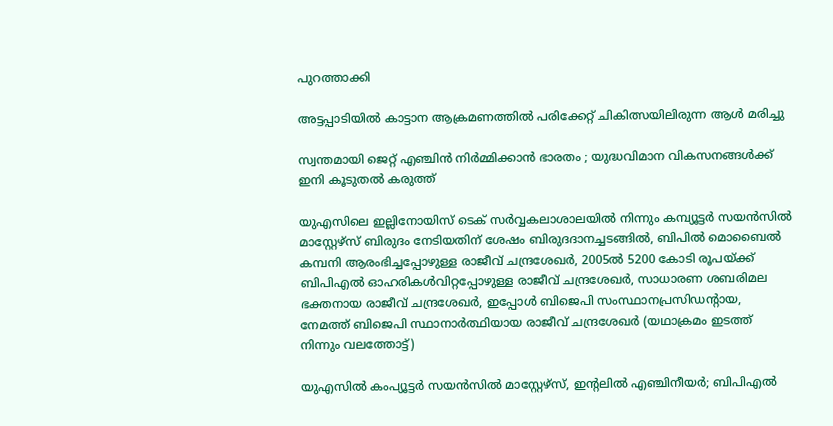പുറത്താക്കി

അട്ടപ്പാടിയില്‍ കാട്ടാന ആക്രമണത്തില്‍ പരിക്കേറ്റ് ചികിത്സയിലിരുന്ന ആള്‍ മരിച്ചു

സ്വന്തമായി ജെറ്റ് എഞ്ചിൻ നിർമ്മിക്കാൻ ഭാരതം ; യുദ്ധവിമാന വികസനങ്ങൾക്ക് ഇനി കൂടുതൽ കരുത്ത്

യുഎസിലെ ഇല്ലിനോയിസ് ടെക് സര്‍വ്വകലാശാലയില്‍ നിന്നും കമ്പ്യൂട്ടര്‍ സയന്‍സില്‍ മാസ്റ്റേഴ്സ് ബിരുദം നേടിയതിന് ശേഷം ബിരുദദാനച്ചടങ്ങില്‍, ബിപില്‍ മൊബൈല്‍ കമ്പനി ആരംഭിച്ചപ്പോഴുള്ള രാജീവ് ചന്ദ്രശേഖര്‍, 2005ല്‍ 5200 കോടി രൂപയ്ക്ക് ബിപിഎല്‍ ഓഹരികള്‍വിറ്റപ്പോഴുള്ള രാജീവ് ചന്ദ്രശേഖര്‍, സാധാരണ ശബരിമല ഭക്തനായ രാജീവ് ചന്ദ്രശേഖര്‍, ഇപ്പോള്‍ ബിജെപി സംസ്ഥാനപ്രസിഡന്‍റായ, നേമത്ത് ബിജെപി സ്ഥാനാര്‍ത്ഥിയായ രാജീവ് ചന്ദ്രശേഖര്‍ (യഥാക്രമം ഇടത്ത് നിന്നും വലത്തോട്ട്)

യുഎസില്‍ കംപ്യൂട്ടര്‍ സയന്‍സില്‍ മാസ്റ്റേഴ്സ്, ഇന്‍റലില്‍ എഞ്ചിനീയര്‍; ബിപിഎല്‍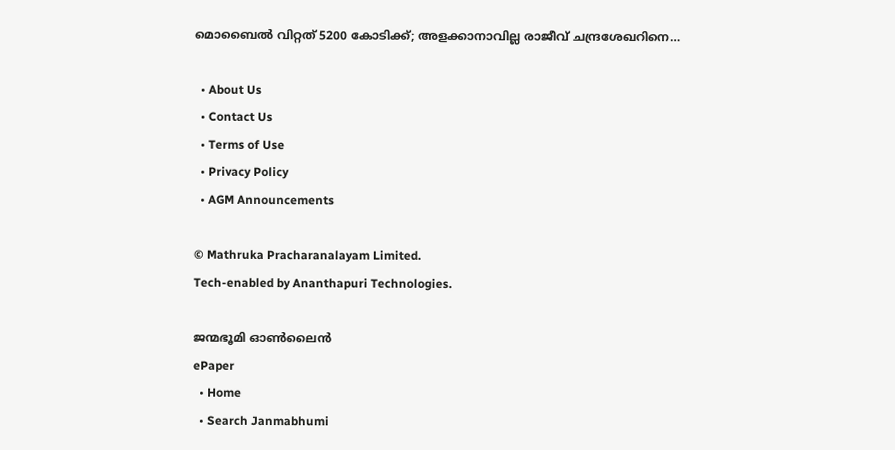മൊബൈല്‍ വിറ്റത് 5200 കോടിക്ക്; അളക്കാനാവില്ല രാജീവ് ചന്ദ്രശേഖറിനെ…

  • About Us
  • Contact Us
  • Terms of Use
  • Privacy Policy
  • AGM Announcements

© Mathruka Pracharanalayam Limited.
Tech-enabled by Ananthapuri Technologies.

ജന്മഭൂമി ഓണ്‍ലൈന്‍
ePaper
  • Home
  • Search Janmabhumi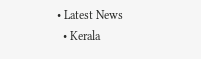• Latest News
  • Kerala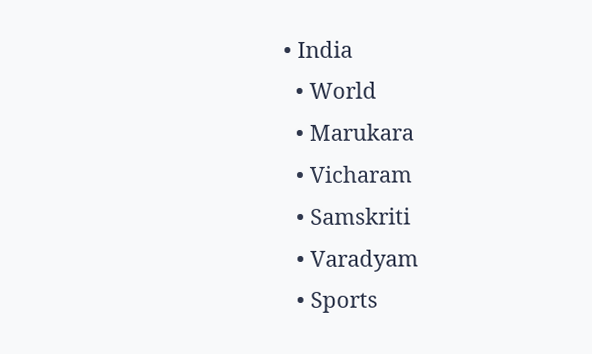• India
  • World
  • Marukara
  • Vicharam
  • Samskriti
  • Varadyam
  • Sports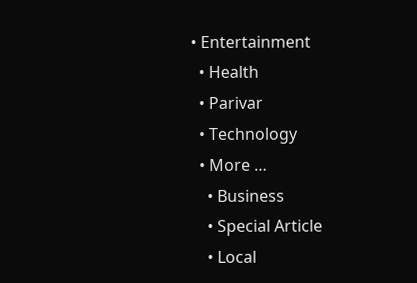• Entertainment
  • Health
  • Parivar
  • Technology
  • More …
    • Business
    • Special Article
    • Local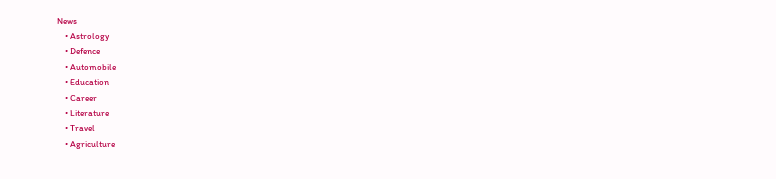News
    • Astrology
    • Defence
    • Automobile
    • Education
    • Career
    • Literature
    • Travel
    • Agriculture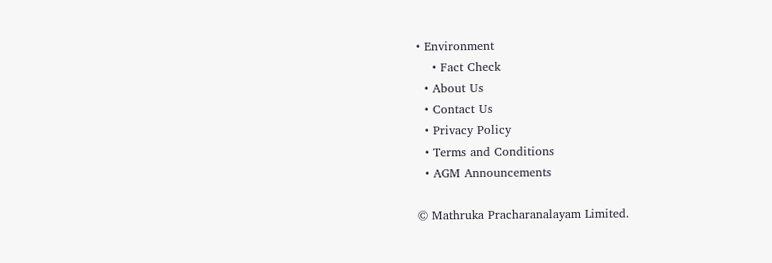• Environment
    • Fact Check
  • About Us
  • Contact Us
  • Privacy Policy
  • Terms and Conditions
  • AGM Announcements

© Mathruka Pracharanalayam Limited.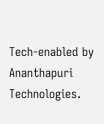Tech-enabled by Ananthapuri Technologies.